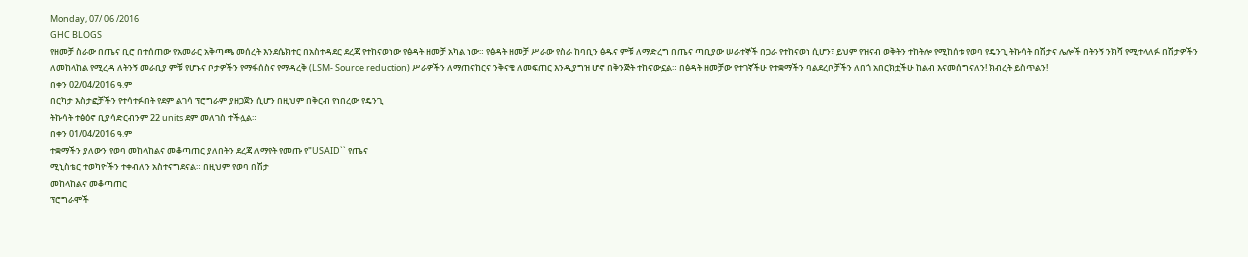Monday, 07/ 06 /2016
GHC BLOGS
የዘመቻ ስራው በጤና ቢሮ በተሰጠው የአመራር አቅጣጫ መሰረት እንደሴክተር በአስተዳደር ደረጃ የተከናወነው የፅዳት ዘመቻ አካል ነው። የፅዳት ዘመቻ ሥራው የስራ ከባቢን ፅዱና ምቹ ለማድረግ በጤና ጣቢያው ሠራተኞች በጋራ የተከናወነ ሲሆን፣ ይህም የዝናብ ወቅትን ተከትሎ የሚከሰቱ የወባ የዴንጊ ትኩሳት በሽታና ሌሎች በትንኝ ንክሻ የሚተላለፉ በሽታዎችን ለመከላከል የሚረዳ ለትንኝ መራቢያ ምቹ የሆኑና ቦታዎችን የማፋሰስና የማዳረቅ (LSM- Source reduction) ሥራዎችን ለማጠናከርና ንቅናቄ ለመፍጠር እንዲያግዝ ሆኖ በቅንጅት ተከናውኗል። በፅዳት ዘመቻው የተገኛችሁ የተቋማችን ባልደረቦቻችን ለበጎ አበርክቷችሁ ከልብ እናመሰግናለን! ክብረት ይስጥልን!
በቀን 02/04/2016 ዓ.ም
በርካታ እስታፎቻችን የተሳተፉበት የደም ልገሳ ፕሮግራም ያዘጋጀን ሲሆን በዚህም በቅርብ የነበረው የዴንጊ
ትኩሳት ተፅዕኖ ቢያሳድርብንም 22 units ደም መለገስ ተችሏል።
በቀን 01/04/2016 ዓ.ም
ተቋማችን ያለውን የወባ መከላከልና መቆጣጠር ያለበትን ደረጃ ለማየት የመጡ የ"USAID`` የጤና
ሚኒስቴር ተወካዮችን ተቀብለን አስተናግደናል። በዚህም የወባ በሽታ
መከላከልና መቆጣጠር
ፕሮግራሞች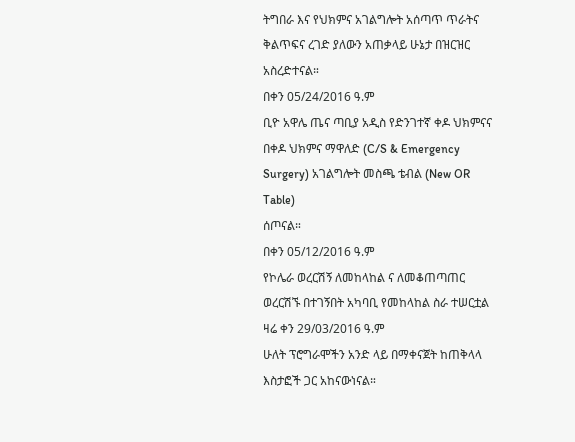ትግበራ እና የህክምና አገልግሎት አሰጣጥ ጥራትና ቅልጥፍና ረገድ ያለውን አጠቃላይ ሁኔታ በዝርዝር አስረድተናል።
በቀን 05/24/2016 ዓ.ም
ቢዮ አዋሌ ጤና ጣቢያ አዲስ የድንገተኛ ቀዶ ህክምናና በቀዶ ህክምና ማዋለድ (C/S & Emergency
Surgery) አገልግሎት መስጫ ቴብል (New OR Table)
ሰጦናል።
በቀን 05/12/2016 ዓ.ም
የኮሌራ ወረርሽኝ ለመከላከል ና ለመቆጠጣጠር ወረርሽኙ በተገኝበት አካባቢ የመከላከል ስራ ተሠርቷል
ዛሬ ቀን 29/03/2016 ዓ.ም
ሁለት ፕሮግራሞችን አንድ ላይ በማቀናጀት ከጠቅላላ እስታፎች ጋር አከናውነናል።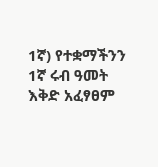1ኛ) የተቋማችንን 1ኛ ሩብ ዓመት እቅድ አፈፃፀም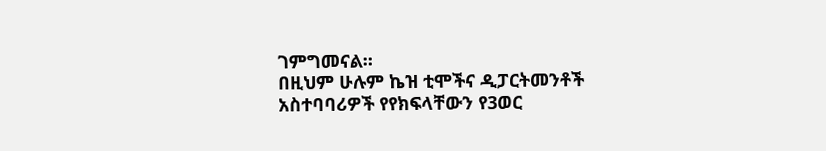ገምግመናል።
በዚህም ሁሉም ኬዝ ቲሞችና ዲፓርትመንቶች አስተባባሪዎች የየክፍላቸውን የ3ወር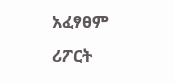አፈፃፀም ሪፖርት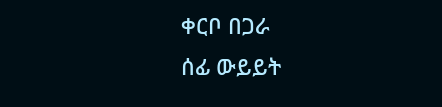ቀርቦ በጋራ
ሰፊ ውይይት